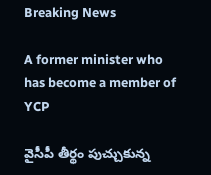Breaking News

A former minister who has become a member of YCP

వైసీపీ తీర్థం పుచ్చుకున్న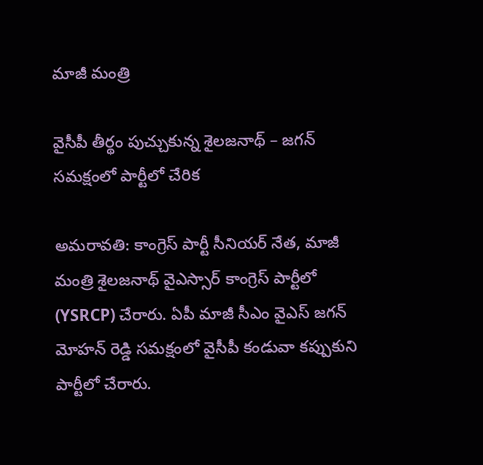మాజీ మంత్రి

వైసీపీ తీర్థం పుచ్చుకున్న శైలజనాథ్ – జగన్ సమక్షంలో పార్టీలో చేరిక

అమరావతి: కాంగ్రెస్ పార్టీ సీనియర్ నేత, మాజీ మంత్రి శైలజనాథ్ వైఎస్సార్ కాంగ్రెస్ పార్టీలో (YSRCP) చేరారు. ఏపీ మాజీ సీఎం వైఎస్ జగన్ మోహన్ రెడ్డి సమక్షంలో వైసీపీ కండువా కప్పుకుని పార్టీలో చేరారు.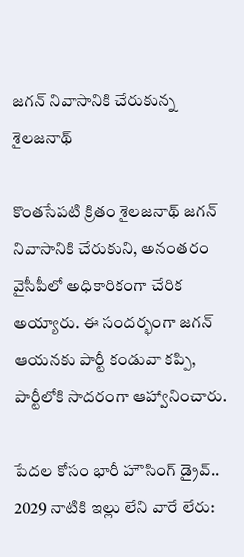జగన్ నివాసానికి చేరుకున్న శైలజనాథ్

కొంతసేపటి క్రితం శైలజనాథ్ జగన్ నివాసానికి చేరుకుని, అనంతరం వైసీపీలో అధికారికంగా చేరిక అయ్యారు. ఈ సందర్భంగా జగన్ ఆయనకు పార్టీ కండువా కప్పి, పార్టీలోకి సాదరంగా ఆహ్వానించారు.

పేదల కోసం భారీ హౌసింగ్ డ్రైవ్.. 2029 నాటికి ఇల్లు లేని వారే లేరు: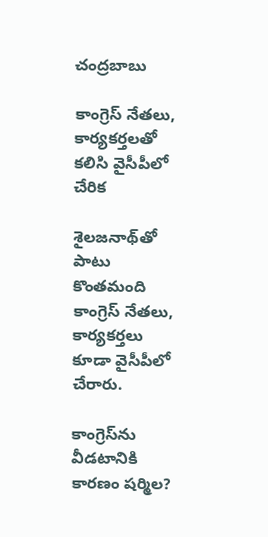చంద్రబాబు

కాంగ్రెస్ నేతలు, కార్యకర్తలతో కలిసి వైసీపీలో చేరిక

శైలజనాథ్‌తో పాటు కొంతమంది కాంగ్రెస్ నేతలు, కార్యకర్తలు కూడా వైసీపీలో చేరారు.

కాంగ్రెస్‌ను వీడటానికి కారణం షర్మిల?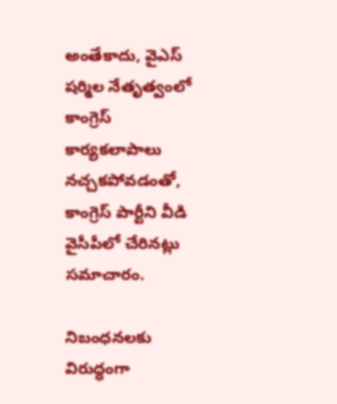అంతేకాదు, వైఎస్ షర్మిల నేతృత్వంలో కాంగ్రెస్ కార్యకలాపాలు నచ్చకపోవడంతో, కాంగ్రెస్ పార్టీని వీడి వైసీపీలో చేరినట్లు సమాచారం.

నిబంధనలకు విరుద్ధంగా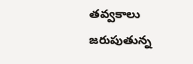తవ్వకాలు జరుపుతున్న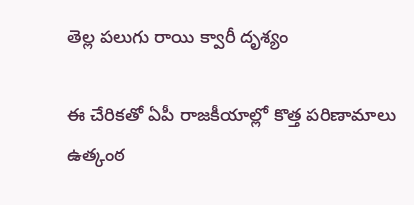తెల్ల పలుగు రాయి క్వారీ దృశ్యం

ఈ చేరికతో ఏపీ రాజకీయాల్లో కొత్త పరిణామాలు ఉత్కంఠ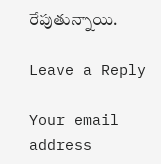రేపుతున్నాయి.

Leave a Reply

Your email address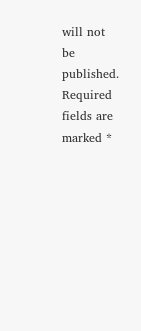will not be published. Required fields are marked *